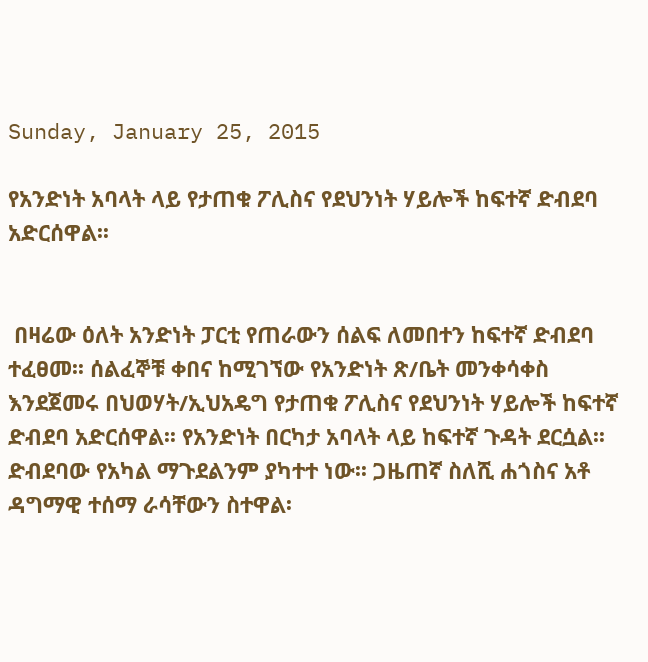Sunday, January 25, 2015

የአንድነት አባላት ላይ የታጠቁ ፖሊስና የደህንነት ሃይሎች ከፍተኛ ድብደባ አድርሰዋል፡፡


 በዛሬው ዕለት አንድነት ፓርቲ የጠራውን ሰልፍ ለመበተን ከፍተኛ ድብደባ ተፈፀመ፡፡ ሰልፈኞቹ ቀበና ከሚገኘው የአንድነት ጽ/ቤት መንቀሳቀስ እንደጀመሩ በህወሃት/ኢህአዴግ የታጠቁ ፖሊስና የደህንነት ሃይሎች ከፍተኛ ድብደባ አድርሰዋል፡፡ የአንድነት በርካታ አባላት ላይ ከፍተኛ ጉዳት ደርሷል፡፡ ድብደባው የአካል ማጉደልንም ያካተተ ነው፡፡ ጋዜጠኛ ስለሺ ሐጎስና አቶ ዳግማዊ ተሰማ ራሳቸውን ስተዋል፡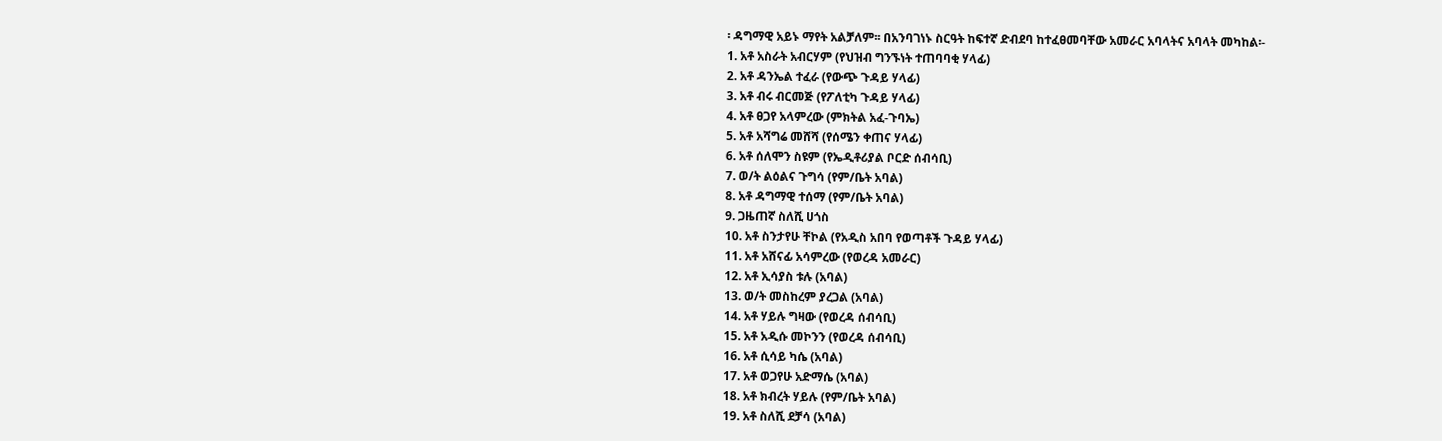፡ ዳግማዊ አይኑ ማየት አልቻለም፡፡ በአንባገነኑ ስርዓት ከፍተኛ ድብደባ ከተፈፀመባቸው አመራር አባላትና አባላት መካከል፡-
1. አቶ አስራት አብርሃም (የህዝብ ግንኙነት ተጠባባቂ ሃላፊ)
2. አቶ ዳንኤል ተፈራ (የውጭ ጉዳይ ሃላፊ)
3. አቶ ብሩ ብርመጅ (የፖለቲካ ጉዳይ ሃላፊ)
4. አቶ ፀጋየ አላምረው (ምክትል አፈ-ጉባኤ)
5. አቶ አሻግሬ መሸሻ (የሰሜን ቀጠና ሃላፊ)
6. አቶ ሰለሞን ስዩም (የኤዲቶሪያል ቦርድ ሰብሳቢ)
7. ወ/ት ልዕልና ጉግሳ (የም/ቤት አባል)
8. አቶ ዳግማዊ ተሰማ (የም/ቤት አባል)
9. ጋዜጠኛ ስለሺ ሀጎስ
10. አቶ ስንታየሁ ቸኮል (የአዲስ አበባ የወጣቶች ጉዳይ ሃላፊ)
11. አቶ አሸናፊ አሳምረው (የወረዳ አመራር)
12. አቶ ኢሳያስ ቱሉ (አባል)
13. ወ/ት መስከረም ያረጋል (አባል)
14. አቶ ሃይሉ ግዛው (የወረዳ ሰብሳቢ)
15. አቶ አዲሱ መኮንን (የወረዳ ሰብሳቢ)
16. አቶ ሲሳይ ካሴ (አባል)
17. አቶ ወጋየሁ አድማሴ (አባል)
18. አቶ ክብረት ሃይሉ (የም/ቤት አባል)
19. አቶ ስለሺ ደቻሳ (አባል)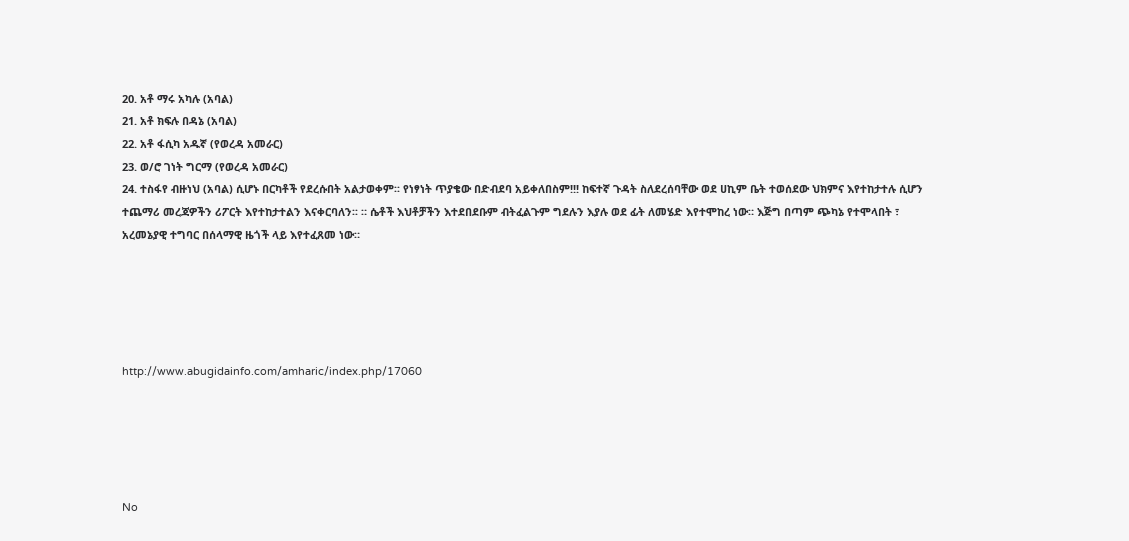20. አቶ ማሩ አካሉ (አባል)
21. አቶ ክፍሉ በዳኔ (አባል)
22. አቶ ፋሲካ አዱኛ (የወረዳ አመራር)
23. ወ/ሮ ገነት ግርማ (የወረዳ አመራር)
24. ተስፋየ ብዙነህ (አባል) ሲሆኑ በርካቶች የደረሱበት አልታወቀም፡፡ የነፃነት ጥያቄው በድብደባ አይቀለበስም!!! ከፍተኛ ጉዳት ስለደረሰባቸው ወደ ሀኪም ቤት ተወሰደው ህክምና እየተከታተሉ ሲሆን ተጨማሪ መረጃዎችን ሪፖርት እየተከታተልን እናቀርባለን፡፡ ። ሴቶች እህቶቻችን እተደበደቡም ብትፈልጉም ግደሉን እያሉ ወደ ፊት ለመሄድ እየተሞከረ ነው። እጅግ በጣም ጭካኔ የተሞላበት ፣ አረመኔያዊ ተግባር በሰላማዊ ዜጎች ላይ እየተፈጸመ ነው።





http://www.abugidainfo.com/amharic/index.php/17060





No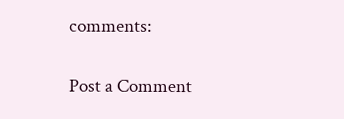comments:

Post a Comment